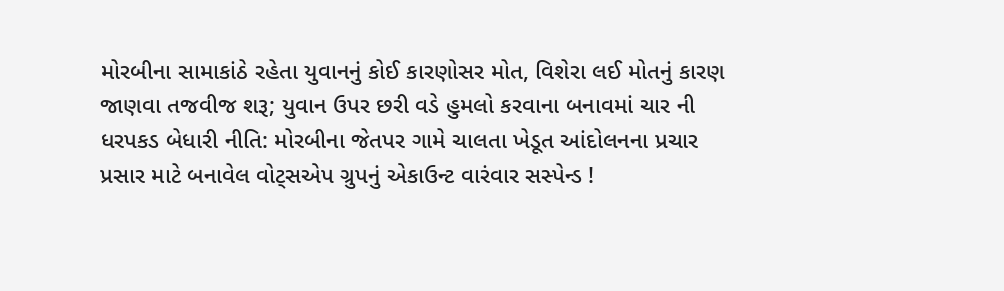મોરબીના સામાકાંઠે રહેતા યુવાનનું કોઈ કારણોસર મોત, વિશેરા લઈ મોતનું કારણ જાણવા તજવીજ શરૂ; યુવાન ઉપર છરી વડે હુમલો કરવાના બનાવમાં ચાર ની ધરપકડ બેધારી નીતિ: મોરબીના જેતપર ગામે ચાલતા ખેડૂત આંદોલનના પ્રચાર પ્રસાર માટે બનાવેલ વોટ્સએપ ગ્રુપનું એકાઉન્ટ વારંવાર સસ્પેન્ડ !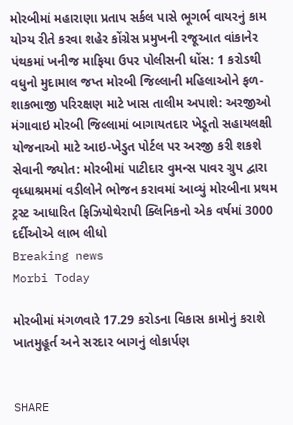મોરબીમાં મહારાણા પ્રતાપ સર્કલ પાસે ભૂગર્ભ વાયરનું કામ યોગ્ય રીતે કરવા શહેર કોંગ્રેસ પ્રમુખની રજૂઆત વાંકાનેર પંથકમાં ખનીજ માફિયા ઉપર પોલીસની ધોંસ: 1 કરોડથી વધુનો મુદામાલ જપ્ત મોરબી જિલ્લાની મહિલાઓને ફળ-શાકભાજી પરિરક્ષણ માટે ખાસ તાલીમ અપાશે: અરજીઓ મંગાવાઇ મોરબી જિલ્લામાં બાગાયતદાર ખેડૂતો સહાયલક્ષી યોજનાઓ માટે આઇ-ખેડુત પોર્ટલ પર અરજી કરી શકશે સેવાની જ્યોત: મોરબીમાં પાટીદાર વુમન્સ પાવર ગ્રુપ દ્વારા વૃધ્ધાશ્રમમાં વડીલોને ભોજન કરાવમાં આવ્યું મોરબીના પ્રથમ ટ્રસ્ટ આધારિત ફિઝિયોથેરાપી ક્લિનિકનો એક વર્ષમાં 3000 દર્દીઓએ લાભ લીધો
Breaking news
Morbi Today

મોરબીમાં મંગળવારે 17.29 કરોડના વિકાસ કામોનું કરાશે ખાતમુહૂર્ત અને સરદાર બાગનું લોકાર્પણ


SHARE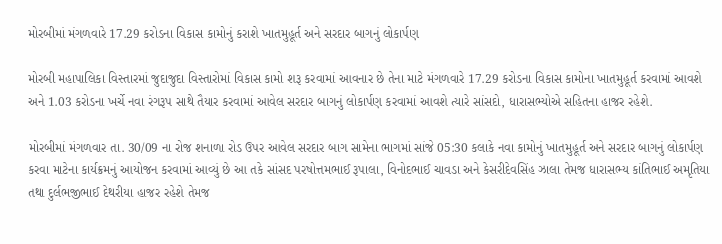મોરબીમાં મંગળવારે 17.29 કરોડના વિકાસ કામોનું કરાશે ખાતમુહૂર્ત અને સરદાર બાગનું લોકાર્પણ

મોરબી મહાપાલિકા વિસ્તારમાં જુદાજુદા વિસ્તારોમાં વિકાસ કામો શરૂ કરવામાં આવનાર છે તેના માટે મંગળવારે 17.29 કરોડના વિકાસ કામોના ખાતમુહૂર્ત કરવામાં આવશે અને 1.03 કરોડના ખર્ચે નવા રંગરૂપ સાથે તૈયાર કરવામાં આવેલ સરદાર બાગનું લોકાર્પણ કરવામાં આવશે ત્યારે સાંસદો, ધારાસભ્યોએ સહિતના હાજર રહેશે.

મોરબીમાં મંગળવાર તા. 30/09 ના રોજ શનાળા રોડ ઉપર આવેલ સરદાર બાગ સામેના ભાગમાં સાંજે 05:30 કલાકે નવા કામોનું ખાતમુહૂર્ત અને સરદાર બાગનું લોકાર્પણ કરવા માટેના કાર્યક્રમનું આયોજન કરવામાં આવ્યું છે આ તકે સાંસદ પરષોત્તમભાઈ રૂપાલા, વિનોદભાઈ ચાવડા અને કેસરીદેવસિંહ ઝાલા તેમજ ધારાસભ્ય કાંતિભાઈ અમૃતિયા તથા દુર્લભજીભાઈ દેથરીયા હાજર રહેશે તેમજ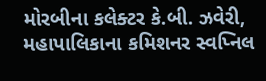મોરબીના કલેક્ટર કે.બી. ઝવેરી, મહાપાલિકાના કમિશનર સ્વપ્નિલ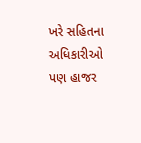ખરે સહિતના અધિકારીઓ પણ હાજર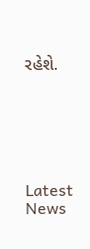રહેશે.






Latest News